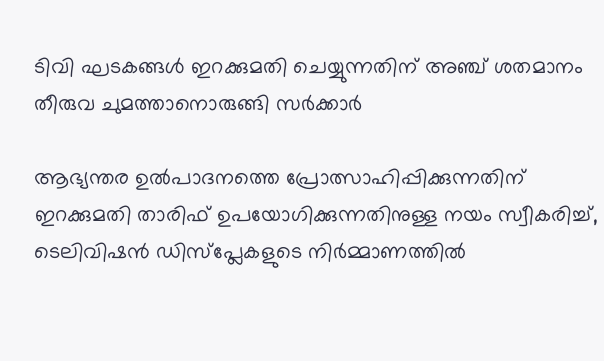ടിവി ഘടകങ്ങൾ ഇറക്കുമതി ചെയ്യുന്നതിന് അഞ്ച് ശതമാനം തീരുവ ചുമത്താനൊരുങ്ങി സർക്കാർ

ആഭ്യന്തര ഉൽ‌പാദനത്തെ പ്രോത്സാഹിപ്പിക്കുന്നതിന് ഇറക്കുമതി താരിഫ് ഉപയോഗിക്കുന്നതിനുള്ള നയം സ്വീകരിച്ച്, ടെലിവിഷൻ ഡിസ്പ്ലേകളുടെ നിർമ്മാണത്തിൽ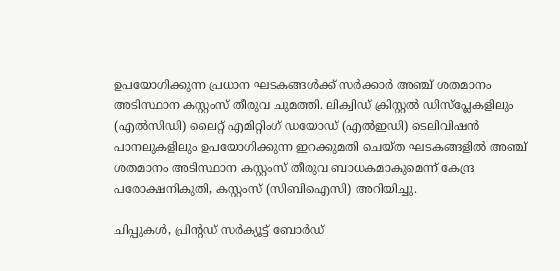ഉപയോഗിക്കുന്ന പ്രധാന ഘടകങ്ങൾക്ക് സർക്കാർ അഞ്ച് ശതമാനം അടിസ്ഥാന കസ്റ്റംസ് തീരുവ ചുമത്തി. ലിക്വിഡ് ക്രിസ്റ്റൽ ഡിസ്പ്ലേകളിലും (എൽസിഡി) ലൈറ്റ് എമിറ്റിംഗ് ഡയോഡ് (എൽഇഡി) ടെലിവിഷൻ പാനലുകളിലും ഉപയോഗിക്കുന്ന ഇറക്കുമതി ചെയ്ത ഘടകങ്ങളിൽ അഞ്ച് ശതമാനം അടിസ്ഥാന കസ്റ്റംസ് തീരുവ ബാധകമാകുമെന്ന് കേന്ദ്ര പരോക്ഷനികുതി, കസ്റ്റംസ് (സിബിഐസി) അറിയിച്ചു.

ചിപ്പുകൾ, പ്രിന്റഡ് സർക്യൂട്ട് ബോർഡ്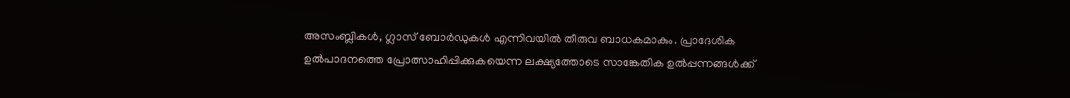അസംബ്ലികൾ, ഗ്ലാസ് ബോർഡുകൾ എന്നിവയിൽ തീരുവ ബാധകമാകും. പ്രാദേശിക ഉൽ‌പാദനത്തെ പ്രോത്സാഹിപ്പിക്കുകയെന്ന ലക്ഷ്യത്തോടെ സാങ്കേതിക ഉൽ‌പ്പന്നങ്ങൾ‌ക്ക്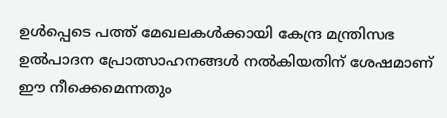ഉൾപ്പെടെ പത്ത് മേഖലകൾ‌ക്കായി കേന്ദ്ര മന്ത്രിസഭ ഉൽ‌പാദന പ്രോത്സാഹനങ്ങൾ‌ നൽ‌കിയതിന്‌ ശേഷമാണ് ഈ നീക്കെമെന്നതും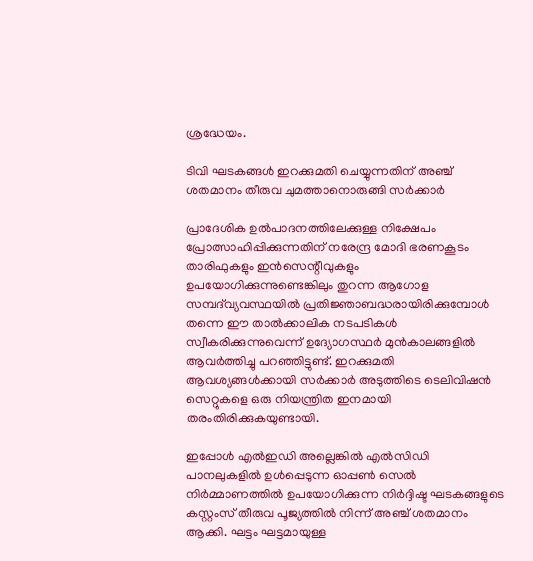ശ്രദ്ധേയം.

ടിവി ഘടകങ്ങൾ ഇറക്കുമതി ചെയ്യുന്നതിന് അഞ്ച് ശതമാനം തീരുവ ചുമത്താനൊരുങ്ങി സർക്കാർ

പ്രാദേശിക ഉൽ‌പാദനത്തിലേക്കുള്ള നിക്ഷേപം പ്രോത്സാഹിപ്പിക്കുന്നതിന് നരേന്ദ്ര മോദി ഭരണകൂടം താരിഫുകളും ഇൻസെന്റീവുകളും ഉപയോഗിക്കുന്നുണ്ടെങ്കിലും തുറന്ന ആഗോള സമ്പദ്‌വ്യവസ്ഥയിൽ പ്രതിജ്ഞാബദ്ധരായിരിക്കുമ്പോൾ തന്നെ ഈ താൽക്കാലിക നടപടികൾ സ്വീകരിക്കുന്നുവെന്ന് ഉദ്യോഗസ്ഥർ മുൻ‌കാലങ്ങളിൽ ആവർത്തിച്ചു പറഞ്ഞിട്ടുണ്ട്. ഇറക്കുമതി ആവശ്യങ്ങൾക്കായി സർക്കാർ അടുത്തിടെ ടെലിവിഷൻ സെറ്റുകളെ ഒരു നിയന്ത്രിത ഇനമായി തരംതിരിക്കുകയുണ്ടായി.

ഇപ്പോൾ എൽഇഡി അല്ലെങ്കിൽ എൽസിഡി പാനലുകളിൽ ഉൾപ്പെടുന്ന ഓപ്പൺ സെൽ നിർമ്മാണത്തിൽ ഉപയോഗിക്കുന്ന നിർദ്ദിഷ്ട ഘടകങ്ങളുടെ കസ്റ്റംസ് തീരുവ പൂജ്യത്തിൽ നിന്ന് അഞ്ച് ശതമാനം ആക്കി. ഘട്ടം ഘട്ടമായുള്ള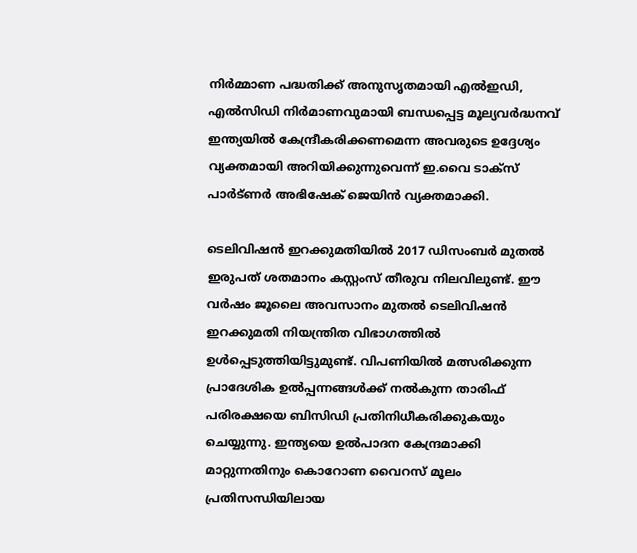നിർമ്മാണ പദ്ധതിക്ക് അനുസൃതമായി എൽഇഡി, എൽസിഡി നിർമാണവുമായി ബന്ധപ്പെട്ട മൂല്യവർദ്ധനവ് ഇന്ത്യയിൽ കേന്ദ്രീകരിക്കണമെന്ന അവരുടെ ഉദ്ദേശ്യം വ്യക്തമായി അറിയിക്കുന്നുവെന്ന് ഇ.വൈ ടാക്സ് പാർട്ണർ അഭിഷേക് ജെയിൻ വ്യക്തമാക്കി.

ടെലിവിഷൻ ഇറക്കുമതിയിൽ 2017 ഡിസംബർ മുതൽ ഇരുപത് ശതമാനം കസ്റ്റംസ് തീരുവ നിലവിലുണ്ട്. ഈ വർഷം ജൂലൈ അവസാനം മുതൽ ടെലിവിഷൻ ഇറക്കുമതി നിയന്ത്രിത വിഭാഗത്തിൽ ഉൾപ്പെടുത്തിയിട്ടുമുണ്ട്. വിപണിയിൽ മത്സരിക്കുന്ന പ്രാദേശിക ഉൽ‌പ്പന്നങ്ങൾക്ക് നൽകുന്ന താരിഫ് പരിരക്ഷയെ ബിസിഡി പ്രതിനിധീകരിക്കുകയും ചെയ്യുന്നു. ഇന്ത്യയെ ഉൽ‌പാദന കേന്ദ്രമാക്കി മാറ്റുന്നതിനും കൊറോണ വൈറസ് മൂലം പ്രതിസന്ധിയിലായ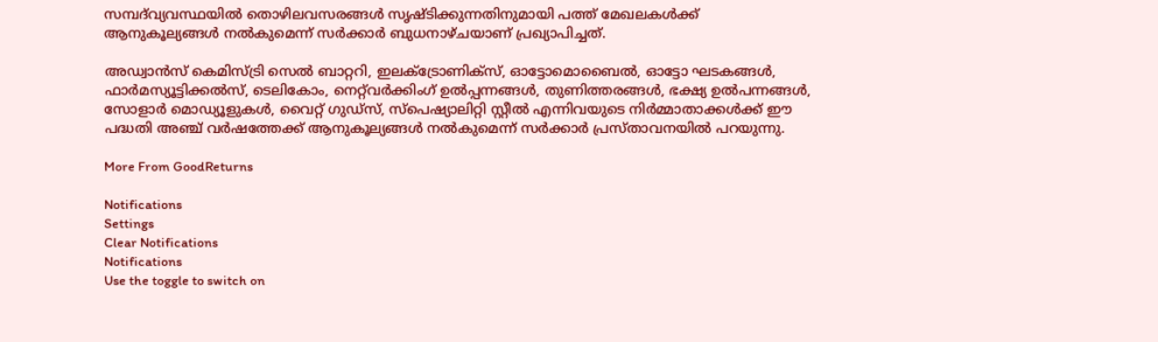സമ്പദ്‌വ്യവസ്ഥയിൽ തൊഴിലവസരങ്ങൾ സൃഷ്ടിക്കുന്നതിനുമായി പത്ത് മേഖലകൾക്ക് ആനുകൂല്യങ്ങൾ നൽകുമെന്ന് സർക്കാർ ബുധനാഴ്ചയാണ് പ്രഖ്യാപിച്ചത്.

അഡ്വാൻസ് കെമിസ്ട്രി സെൽ ബാറ്ററി, ഇലക്ട്രോണിക്സ്, ഓട്ടോമൊബൈൽ, ഓട്ടോ ഘടകങ്ങൾ, ഫാർമസ്യൂട്ടിക്കൽസ്, ടെലികോം, നെറ്റ്‌വർക്കിംഗ് ഉൽപ്പന്നങ്ങൾ, തുണിത്തരങ്ങൾ, ഭക്ഷ്യ ഉൽപന്നങ്ങൾ, സോളാർ മൊഡ്യൂളുകൾ, വൈറ്റ് ഗുഡ്സ്, സ്പെഷ്യാലിറ്റി സ്റ്റീൽ എന്നിവയുടെ നിർമ്മാതാക്കൾക്ക് ഈ പദ്ധതി അഞ്ച് വർഷത്തേക്ക് ആനുകൂല്യങ്ങൾ നൽകുമെന്ന് സർക്കാർ പ്രസ്താവനയിൽ പറയുന്നു.

More From GoodReturns

Notifications
Settings
Clear Notifications
Notifications
Use the toggle to switch on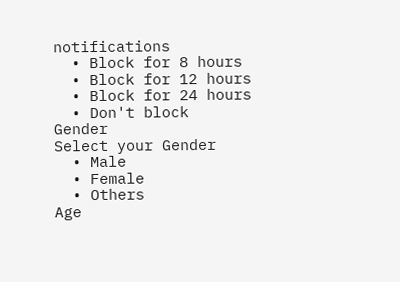notifications
  • Block for 8 hours
  • Block for 12 hours
  • Block for 24 hours
  • Don't block
Gender
Select your Gender
  • Male
  • Female
  • Others
Age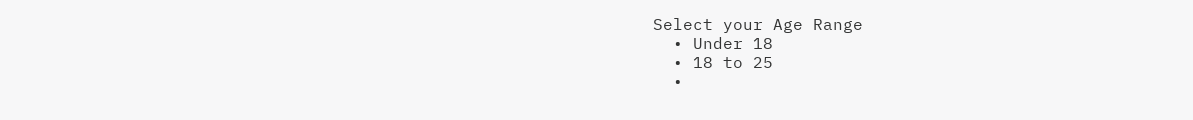Select your Age Range
  • Under 18
  • 18 to 25
  •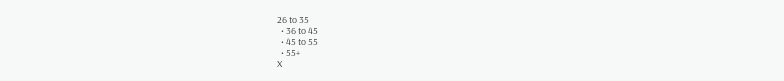26 to 35
  • 36 to 45
  • 45 to 55
  • 55+
X